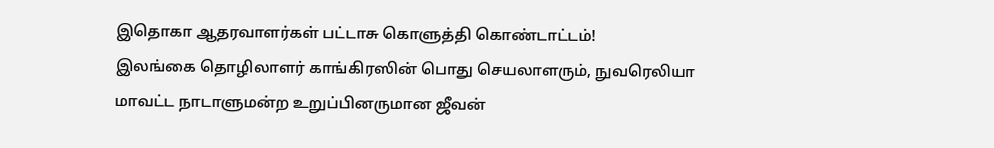இதொகா ஆதரவாளர்கள் பட்டாசு கொளுத்தி கொண்டாட்டம்!
இலங்கை தொழிலாளர் காங்கிரஸின் பொது செயலாளரும், நுவரெலியா மாவட்ட நாடாளுமன்ற உறுப்பினருமான ஜீவன்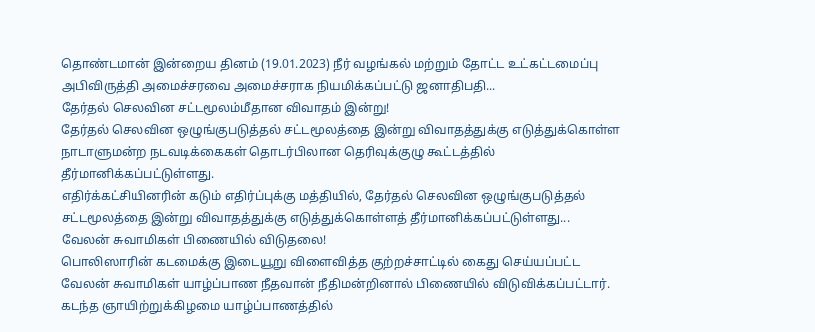தொண்டமான் இன்றைய தினம் (19.01.2023) நீர் வழங்கல் மற்றும் தோட்ட உட்கட்டமைப்பு அபிவிருத்தி அமைச்சரவை அமைச்சராக நியமிக்கப்பட்டு ஜனாதிபதி...
தேர்தல் செலவின சட்டமூலம்மீதான விவாதம் இன்று!
தேர்தல் செலவின ஒழுங்குபடுத்தல் சட்டமூலத்தை இன்று விவாதத்துக்கு எடுத்துக்கொள்ள நாடாளுமன்ற நடவடிக்கைகள் தொடர்பிலான தெரிவுக்குழு கூட்டத்தில் தீர்மானிக்கப்பட்டுள்ளது.
எதிர்க்கட்சியினரின் கடும் எதிர்ப்புக்கு மத்தியில், தேர்தல் செலவின ஒழுங்குபடுத்தல் சட்டமூலத்தை இன்று விவாதத்துக்கு எடுத்துக்கொள்ளத் தீர்மானிக்கப்பட்டுள்ளது...
வேலன் சுவாமிகள் பிணையில் விடுதலை!
பொலிஸாரின் கடமைக்கு இடையூறு விளைவித்த குற்றச்சாட்டில் கைது செய்யப்பட்ட வேலன் சுவாமிகள் யாழ்ப்பாண நீதவான் நீதிமன்றினால் பிணையில் விடுவிக்கப்பட்டார்.
கடந்த ஞாயிற்றுக்கிழமை யாழ்ப்பாணத்தில்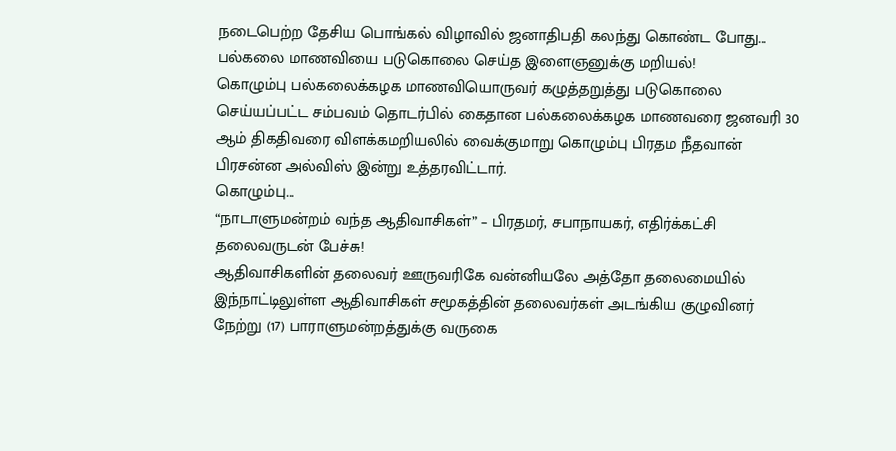நடைபெற்ற தேசிய பொங்கல் விழாவில் ஜனாதிபதி கலந்து கொண்ட போது...
பல்கலை மாணவியை படுகொலை செய்த இளைஞனுக்கு மறியல்!
கொழும்பு பல்கலைக்கழக மாணவியொருவர் கழுத்தறுத்து படுகொலை செய்யப்பட்ட சம்பவம் தொடர்பில் கைதான பல்கலைக்கழக மாணவரை ஜனவரி 30 ஆம் திகதிவரை விளக்கமறியலில் வைக்குமாறு கொழும்பு பிரதம நீதவான் பிரசன்ன அல்விஸ் இன்று உத்தரவிட்டார்.
கொழும்பு...
“நாடாளுமன்றம் வந்த ஆதிவாசிகள்” – பிரதமர், சபாநாயகர், எதிர்க்கட்சி தலைவருடன் பேச்சு!
ஆதிவாசிகளின் தலைவர் ஊருவரிகே வன்னியலே அத்தோ தலைமையில் இந்நாட்டிலுள்ள ஆதிவாசிகள் சமூகத்தின் தலைவர்கள் அடங்கிய குழுவினர் நேற்று (17) பாராளுமன்றத்துக்கு வருகை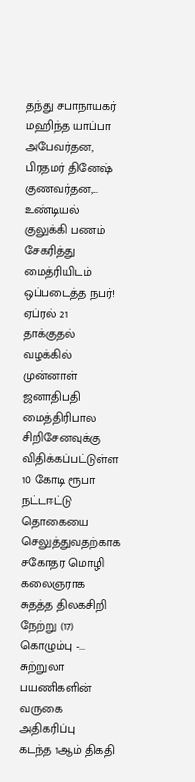தந்து சபாநாயகர் மஹிந்த யாப்பா அபேவர்தன, பிரதமர் தினேஷ் குணவர்தன,...
உண்டியல் குலுக்கி பணம் சேகரித்து மைத்ரியிடம் ஒப்படைத்த நபர்!
ஏப்ரல் 21 தாக்குதல் வழக்கில் முன்னாள் ஜனாதிபதி மைத்திரிபால சிறிசேனவுக்கு விதிக்கப்பட்டுள்ள 10 கோடி ரூபா நட்டஈட்டு தொகையை செலுத்துவதற்காக சகோதர மொழி கலைஞராக சுதத்த திலகசிறி நேற்று (17) கொழும்பு -...
சுற்றுலா பயணிகளின் வருகை அதிகரிப்பு
கடந்த 1ஆம் திகதி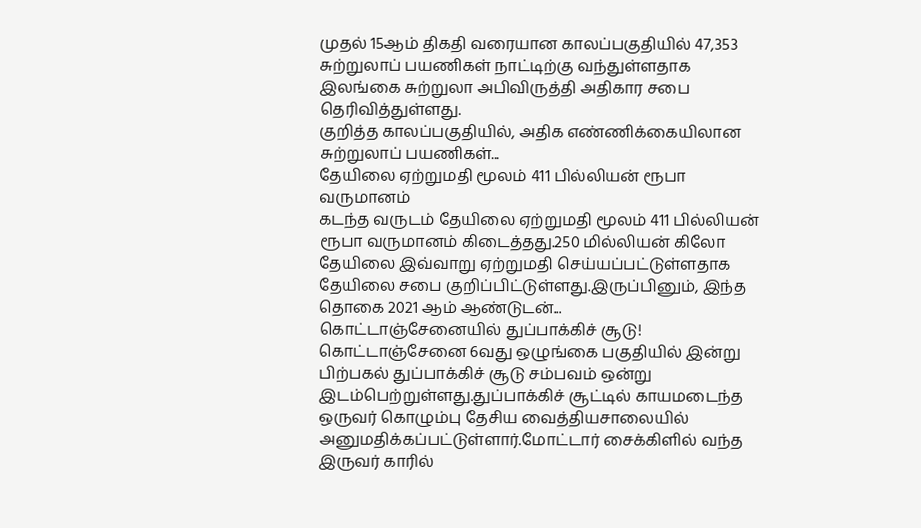முதல் 15ஆம் திகதி வரையான காலப்பகுதியில் 47,353 சுற்றுலாப் பயணிகள் நாட்டிற்கு வந்துள்ளதாக இலங்கை சுற்றுலா அபிவிருத்தி அதிகார சபை தெரிவித்துள்ளது.
குறித்த காலப்பகுதியில், அதிக எண்ணிக்கையிலான சுற்றுலாப் பயணிகள்...
தேயிலை ஏற்றுமதி மூலம் 411 பில்லியன் ரூபா வருமானம்
கடந்த வருடம் தேயிலை ஏற்றுமதி மூலம் 411 பில்லியன் ரூபா வருமானம் கிடைத்தது.250 மில்லியன் கிலோ தேயிலை இவ்வாறு ஏற்றுமதி செய்யப்பட்டுள்ளதாக தேயிலை சபை குறிப்பிட்டுள்ளது.இருப்பினும், இந்த தொகை 2021 ஆம் ஆண்டுடன்...
கொட்டாஞ்சேனையில் துப்பாக்கிச் சூடு!
கொட்டாஞ்சேனை 6வது ஒழுங்கை பகுதியில் இன்று பிற்பகல் துப்பாக்கிச் சூடு சம்பவம் ஒன்று இடம்பெற்றுள்ளது.துப்பாக்கிச் சூட்டில் காயமடைந்த ஒருவர் கொழும்பு தேசிய வைத்தியசாலையில் அனுமதிக்கப்பட்டுள்ளார்.மோட்டார் சைக்கிளில் வந்த இருவர் காரில்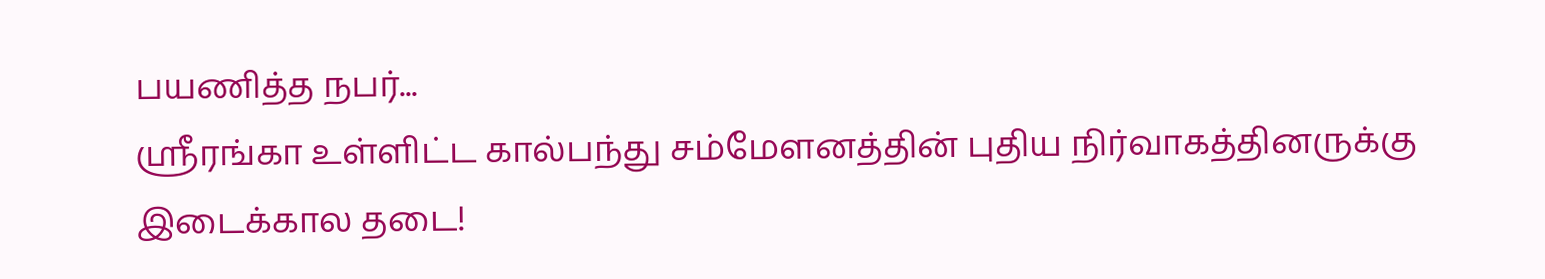பயணித்த நபர்...
ஸ்ரீரங்கா உள்ளிட்ட கால்பந்து சம்மேளனத்தின் புதிய நிர்வாகத்தினருக்கு இடைக்கால தடை!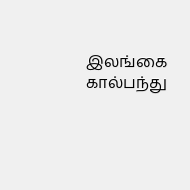இலங்கை கால்பந்து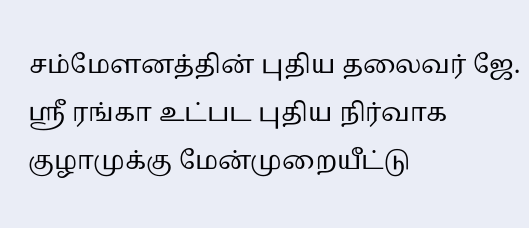சம்மேளனத்தின் புதிய தலைவர் ஜே. ஸ்ரீ ரங்கா உட்பட புதிய நிர்வாக குழாமுக்கு மேன்முறையீட்டு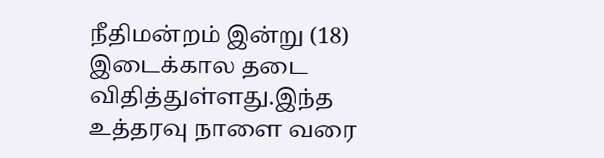நீதிமன்றம் இன்று (18) இடைக்கால தடை விதித்துள்ளது.இந்த உத்தரவு நாளை வரை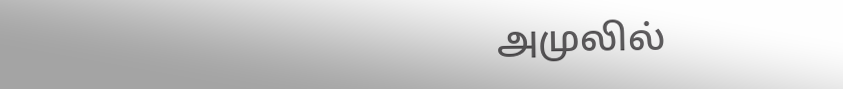அமுலில்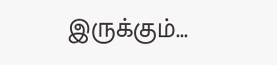இருக்கும்...